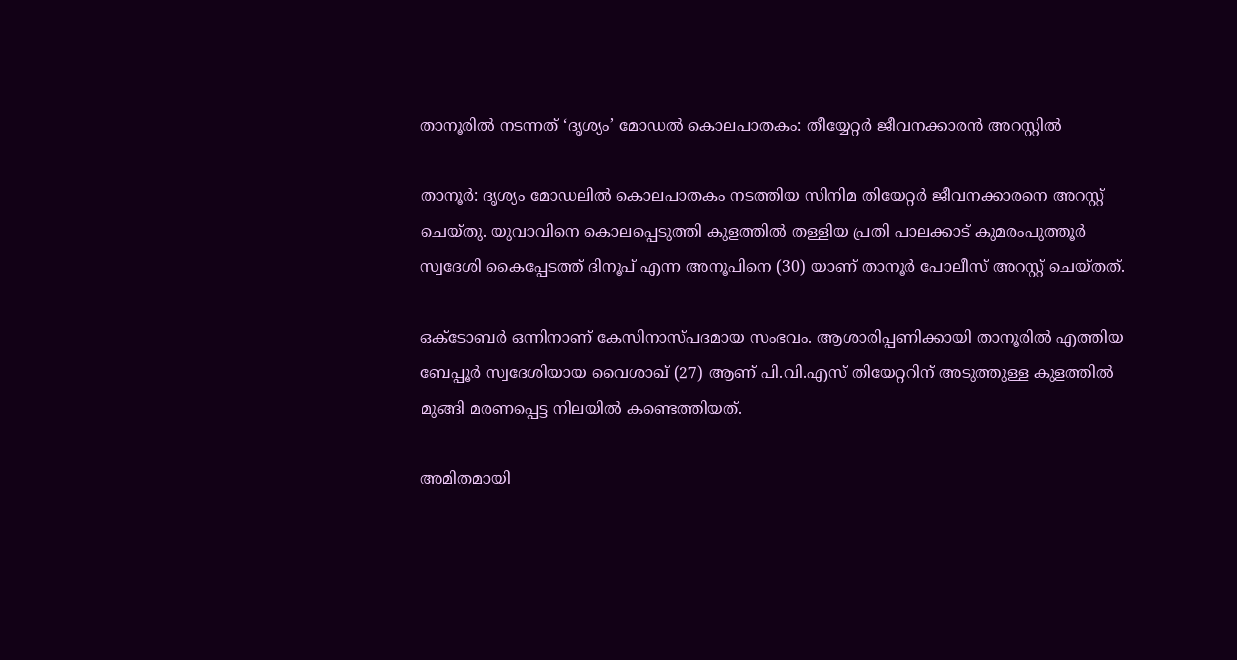താനൂരില്‍ നടന്നത് ‘ദൃശ്യം’ മോഡല്‍ കൊലപാതകം: തീയ്യേറ്റര്‍ ജീവനക്കാരന്‍ അറസ്റ്റില്‍

താനൂര്‍: ദൃശ്യം മോഡലില്‍ കൊലപാതകം നടത്തിയ സിനിമ തിയേറ്റര്‍ ജീവനക്കാരനെ അറസ്റ്റ് ചെയ്തു. യുവാവിനെ കൊലപ്പെടുത്തി കുളത്തില്‍ തള്ളിയ പ്രതി പാലക്കാട് കുമരംപുത്തൂര്‍ സ്വദേശി കൈപ്പേടത്ത് ദിനൂപ് എന്ന അനൂപിനെ (30) യാണ് താനൂര്‍ പോലീസ് അറസ്റ്റ് ചെയ്തത്.

ഒക്ടോബര്‍ ഒന്നിനാണ് കേസിനാസ്പദമായ സംഭവം. ആശാരിപ്പണിക്കായി താനൂരില്‍ എത്തിയ ബേപ്പൂര്‍ സ്വദേശിയായ വൈശാഖ് (27) ആണ് പി.വി.എസ് തിയേറ്ററിന് അടുത്തുള്ള കുളത്തില്‍ മുങ്ങി മരണപ്പെട്ട നിലയില്‍ കണ്ടെത്തിയത്.

അമിതമായി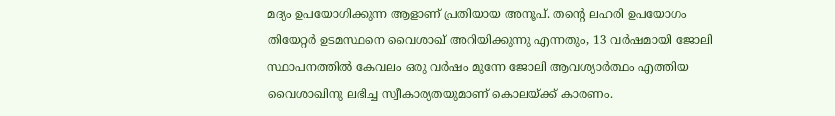മദ്യം ഉപയോഗിക്കുന്ന ആളാണ് പ്രതിയായ അനൂപ്. തന്റെ ലഹരി ഉപയോഗം തിയേറ്റര്‍ ഉടമസ്ഥനെ വൈശാഖ് അറിയിക്കുന്നു എന്നതും, 13 വര്‍ഷമായി ജോലി സ്ഥാപനത്തില്‍ കേവലം ഒരു വര്‍ഷം മുന്നേ ജോലി ആവശ്യാര്‍ത്ഥം എത്തിയ വൈശാഖിനു ലഭിച്ച സ്വീകാര്യതയുമാണ് കൊലയ്ക്ക് കാരണം.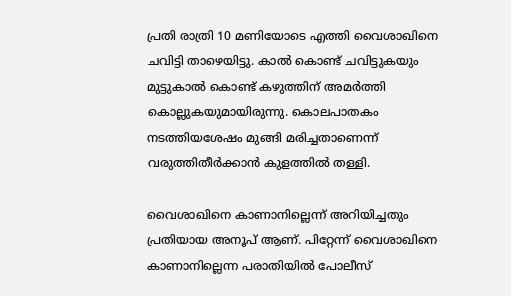പ്രതി രാത്രി 10 മണിയോടെ എത്തി വൈശാഖിനെ ചവിട്ടി താഴെയിട്ടു. കാല്‍ കൊണ്ട് ചവിട്ടുകയും മുട്ടുകാല്‍ കൊണ്ട് കഴുത്തിന് അമര്‍ത്തി കൊല്ലുകയുമായിരുന്നു. കൊലപാതകം നടത്തിയശേഷം മുങ്ങി മരിച്ചതാണെന്ന് വരുത്തിതീര്‍ക്കാന്‍ കുളത്തില്‍ തള്ളി.

വൈശാഖിനെ കാണാനില്ലെന്ന് അറിയിച്ചതും പ്രതിയായ അനൂപ് ആണ്. പിറ്റേന്ന് വൈശാഖിനെ കാണാനില്ലെന്ന പരാതിയില്‍ പോലീസ്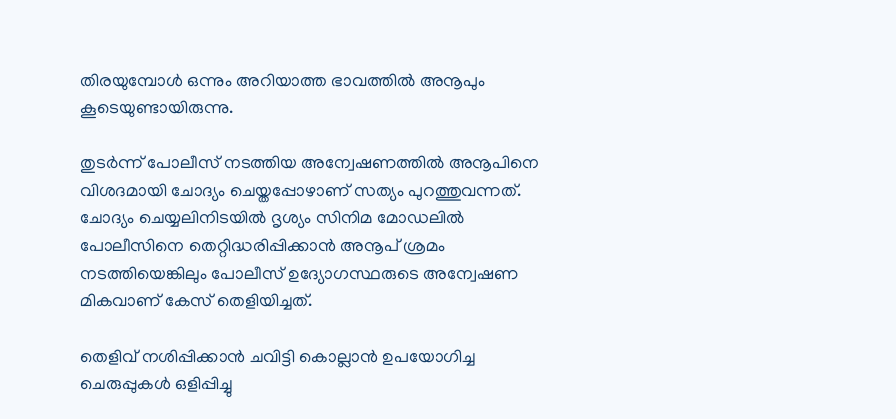തിരയുമ്പോള്‍ ഒന്നും അറിയാത്ത ഭാവത്തില്‍ അനൂപും കൂടെയുണ്ടായിരുന്നു.

തുടര്‍ന്ന് പോലീസ് നടത്തിയ അന്വേഷണത്തില്‍ അനൂപിനെ വിശദമായി ചോദ്യം ചെയ്തപ്പോഴാണ് സത്യം പുറത്തുവന്നത്. ചോദ്യം ചെയ്യലിനിടയില്‍ ദൃശ്യം സിനിമ മോഡലില്‍ പോലീസിനെ തെറ്റിദ്ധരിപ്പിക്കാന്‍ അനൂപ് ശ്രമം നടത്തിയെങ്കിലും പോലീസ് ഉദ്യോഗസ്ഥരുടെ അന്വേഷണ മികവാണ് കേസ് തെളിയിച്ചത്.

തെളിവ് നശിപ്പിക്കാന്‍ ചവിട്ടി കൊല്ലാന്‍ ഉപയോഗിച്ച ചെരുപ്പുകള്‍ ഒളിപ്പിച്ചു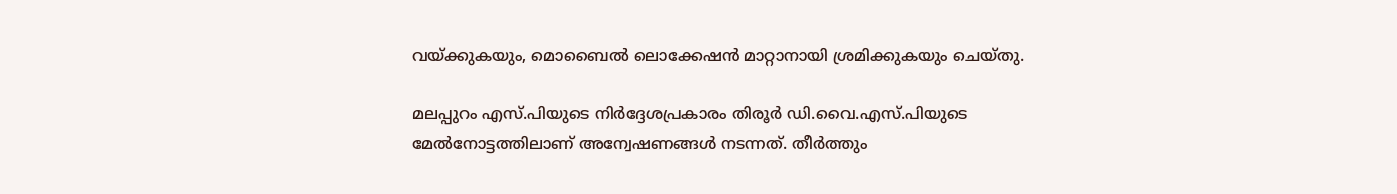വയ്ക്കുകയും, മൊബൈല്‍ ലൊക്കേഷന്‍ മാറ്റാനായി ശ്രമിക്കുകയും ചെയ്തു.

മലപ്പുറം എസ്.പിയുടെ നിര്‍ദ്ദേശപ്രകാരം തിരൂര്‍ ഡി.വൈ.എസ്.പിയുടെ മേല്‍നോട്ടത്തിലാണ് അന്വേഷണങ്ങള്‍ നടന്നത്. തീർത്തും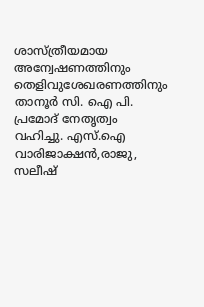ശാസ്ത്രീയമായ അന്വേഷണത്തിനും തെളിവുശേഖരണത്തിനും താനൂർ സി. ഐ പി. പ്രമോദ് നേതൃത്വം വഹിച്ചു. എസ്.ഐ വാരിജാക്ഷൻ,രാജു, സലീഷ്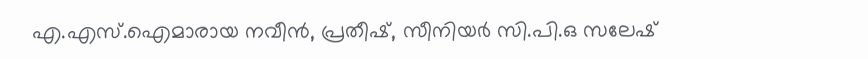എ.എസ്.ഐമാരായ നവീൻ, പ്രതീഷ്, സീനിയർ സി.പി.ഒ സലേഷ്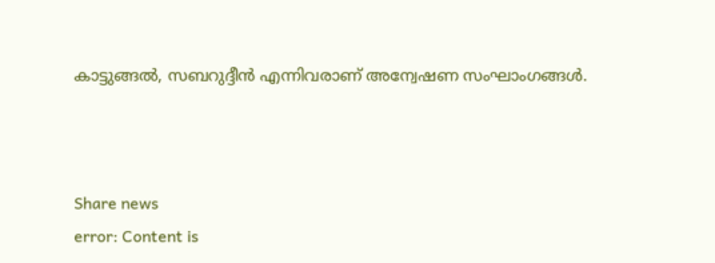കാട്ടുങ്ങൽ, സബറുദ്ദീൻ എന്നിവരാണ് അന്വേഷണ സംഘാംഗങ്ങൾ.



Share news
error: Content is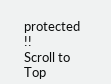protected !!
Scroll to Top